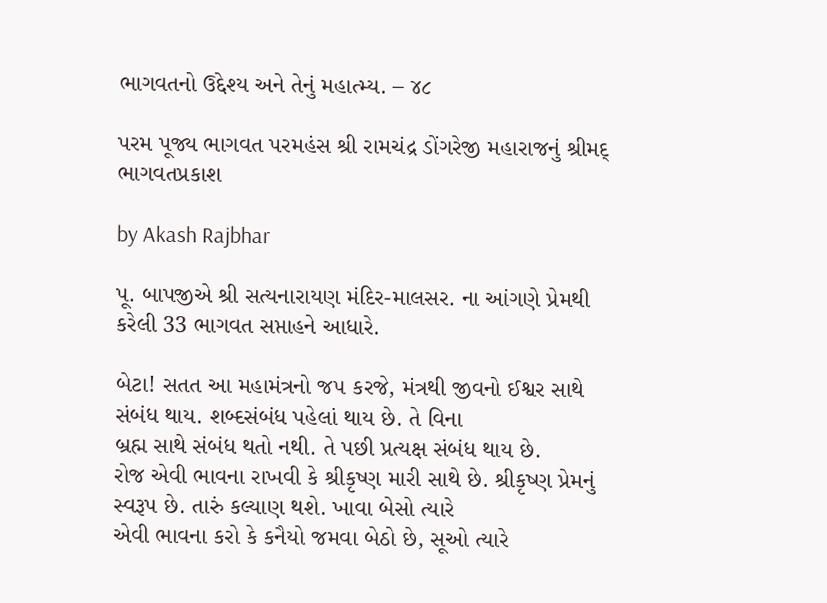ભાગવતનો ઉદ્દેશ્ય અને તેનું મહાત્મ્ય. – ૪૮

પરમ પૂજ્ય ભાગવત પરમહંસ શ્રી રામચંદ્ર ડોંગરેજી મહારાજનું શ્રીમદ્ ભાગવતપ્રકાશ

by Akash Rajbhar

પૂ. બાપજીએ શ્રી સત્યનારાયણ મંદિર-માલસર. ના આંગણે પ્રેમથી કરેલી 33 ભાગવત સપ્તાહને આધારે.

બેટા! સતત આ મહામંત્રનો જ૫ કરજે, મંત્રથી જીવનો ઈશ્વર સાથે સંબંધ થાય. શબ્દસંબંધ પહેલાં થાય છે. તે વિના
બ્રહ્મ સાથે સંબંધ થતો નથી. તે પછી પ્રત્યક્ષ સંબંધ થાય છે.
રોજ એવી ભાવના રાખવી કે શ્રીકૃષ્ણ મારી સાથે છે. શ્રીકૃષ્ણ પ્રેમનું સ્વરૂપ છે. તારું કલ્યાણ થશે. ખાવા બેસો ત્યારે
એવી ભાવના કરો કે કનૈયો જમવા બેઠો છે, સૂઓ ત્યારે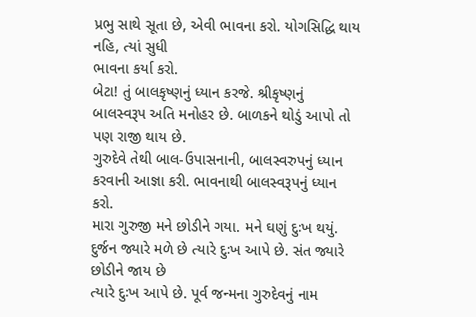પ્રભુ સાથે સૂતા છે, એવી ભાવના કરો. યોગસિદ્ધિ થાય નહિ, ત્યાં સુધી
ભાવના કર્યા કરો.
બેટા! તું બાલકૃષ્ણનું ધ્યાન કરજે. શ્રીકૃષ્ણનું બાલસ્વરૂપ અતિ મનોહર છે. બાળકને થોડું આપો તો પણ રાજી થાય છે.
ગુરુદેવે તેથી બાલ-ઉપાસનાની, બાલસ્વરુપનું ધ્યાન કરવાની આજ્ઞા કરી. ભાવનાથી બાલસ્વરૂપનું ધ્યાન કરો.
મારા ગુરુજી મને છોડીને ગયા. મને ઘણું દુઃખ થયું. દુર્જન જ્યારે મળે છે ત્યારે દુઃખ આપે છે. સંત જ્યારે છોડીને જાય છે
ત્યારે દુઃખ આપે છે. પૂર્વ જન્મના ગુરુદેવનું નામ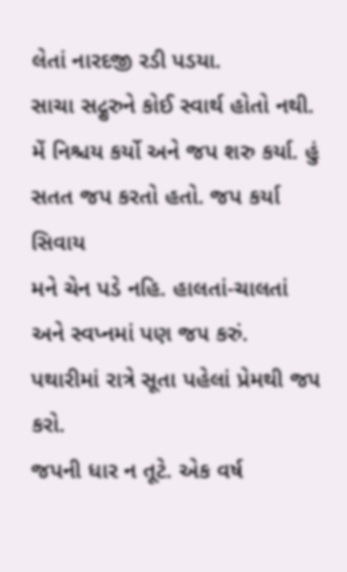લેતાં નારદજી રડી પડયા.
સાચા સદ્ગુરુને કોઈ સ્વાર્થ હોતો નથી. મેં નિશ્ચય કર્યો અને જપ શરુ કર્યા. હું સતત જપ કરતો હતો. જપ કર્યા સિવાય
મને ચેન પડે નહિ. હાલતાં-ચાલતાં અને સ્વપ્નમાં પણ જ૫ કરું. પથારીમાં રાત્રે સૂતા પહેલાં પ્રેમથી જ૫ કરો.
જપની ધાર ન તૂટે. એક વર્ષ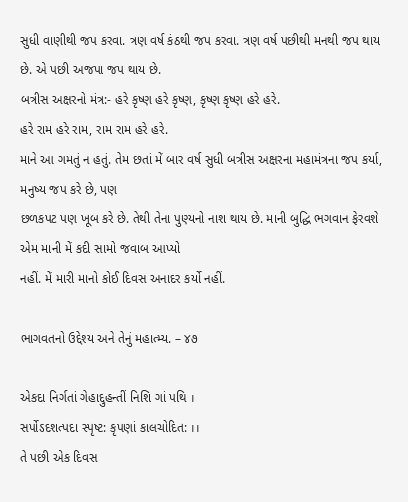સુધી વાણીથી જપ કરવા. ત્રણ વર્ષ કંઠથી જપ કરવા. ત્રણ વર્ષ પછીથી મનથી જપ થાય
છે. એ પછી અજપા જપ થાય છે.
બત્રીસ અક્ષરનો મંત્ર:- હરે કૃષ્ણ હરે કૃષ્ણ, કૃષ્ણ કૃષ્ણ હરે હરે.
હરે રામ હરે રામ, રામ રામ હરે હરે.
માને આ ગમતું ન હતું. તેમ છતાં મેં બાર વર્ષ સુધી બત્રીસ અક્ષરના મહામંત્રના જપ કર્યા, મનુષ્ય જપ કરે છે, પણ
છળકપટ પણ ખૂબ કરે છે. તેથી તેના પુણ્યનો નાશ થાય છે. માની બુદ્ધિ ભગવાન ફેરવશે એમ માની મેં કદી સામો જવાબ આપ્યો
નહીં. મેં મારી માનો કોઈ દિવસ અનાદર કર્યો નહીં.

ભાગવતનો ઉદ્દેશ્ય અને તેનું મહાત્મ્ય. – ૪૭

એકદા નિર્ગતાં ગેહાદ્દુહન્તીં નિશિ ગાં પથિ ।
સર્પોऽદશત્પદા સ્પૃષ્ટ: કૃપણાં કાલચોદિત: ।।
તે પછી એક દિવસ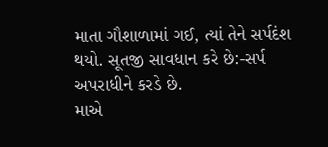માતા ગૌશાળામાં ગઈ, ત્યાં તેને સર્પદંશ થયો. સૂતજી સાવધાન કરે છે:-સર્પ અપરાધીને કરડે છે.
માએ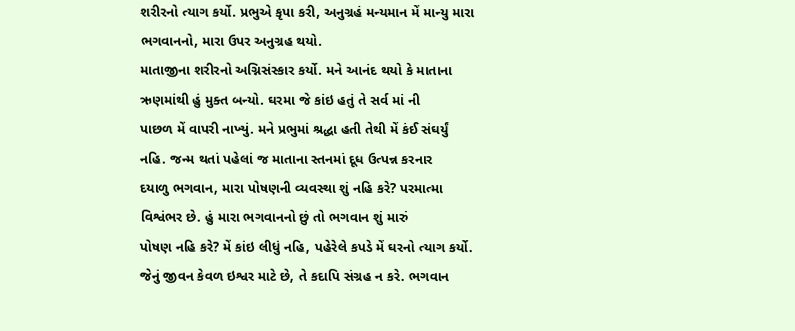શરીરનો ત્યાગ કર્યો. પ્રભુએ કૃપા કરી, અનુગ્રહં મન્યમાન મેં માન્યુ મારા ભગવાનનો, મારા ઉપર અનુગ્રહ થયો.
માતાજીના શરીરનો અગ્નિસંસ્કાર કર્યો. મને આનંદ થયો કે માતાના ઋણમાંથી હું મુક્ત બન્યો. ઘરમા જે કાંઇ હતું તે સર્વ માં ની
પાછળ મેં વાપરી નાખ્યું. મને પ્રભુમાં શ્રદ્ધા હતી તેથી મેં કંઈ સંઘર્યું નહિ. જન્મ થતાં પહેલાં જ માતાના સ્તનમાં દૂધ ઉત્પન્ન કરનાર
દયાળુ ભગવાન, મારા પોષણની વ્યવસ્થા શું નહિ કરે? પરમાત્મા વિશ્વંભર છે. હું મારા ભગવાનનો છું તો ભગવાન શું મારું
પોષણ નહિ કરે? મેં કાંઇ લીધું નહિ, પહેરેલે કપડે મેં ઘરનો ત્યાગ કર્યો.
જેનું જીવન કેવળ ઇશ્વર માટે છે, તે કદાપિ સંગ્રહ ન કરે. ભગવાન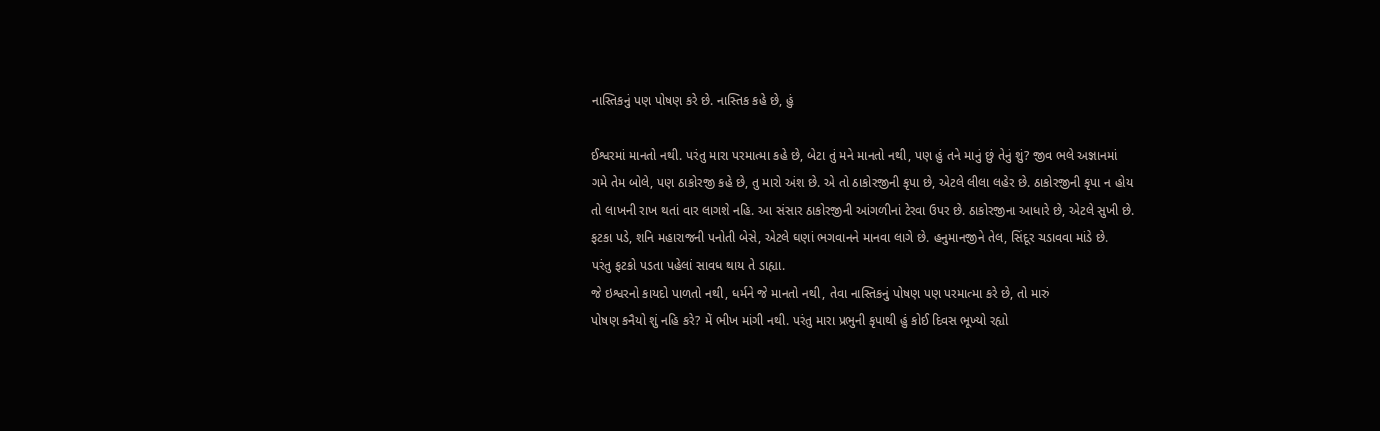નાસ્તિકનું પણ પોષણ કરે છે. નાસ્તિક કહે છે, હું

ઈશ્વરમાં માનતો નથી. પરંતુ મારા પરમાત્મા કહે છે, બેટા તું મને માનતો નથી, પણ હું તને માનું છું તેનું શું? જીવ ભલે અજ્ઞાનમાં
ગમે તેમ બોલે, પણ ઠાકોરજી કહે છે, તુ મારો અંશ છે. એ તો ઠાકોરજીની કૃપા છે, એટલે લીલા લહેર છે. ઠાકોરજીની કૃપા ન હોય
તો લાખની રાખ થતાં વાર લાગશે નહિ. આ સંસાર ઠાકોરજીની આંગળીનાં ટેરવા ઉપર છે. ઠાકોરજીના આધારે છે, એટલે સુખી છે.
ફટકા પડે, શનિ મહારાજની પનોતી બેસે, એટલે ઘણાં ભગવાનને માનવા લાગે છે. હનુમાનજીને તેલ, સિંદૂર ચડાવવા માંડે છે.
પરંતુ ફટકો પડતા પહેલાં સાવધ થાય તે ડાહ્યા.
જે ઇશ્વરનો કાયદો પાળતો નથી, ધર્મને જે માનતો નથી, તેવા નાસ્તિકનું પોષણ પણ પરમાત્મા કરે છે, તો મારું
પોષણ કનૈયો શું નહિ કરે? મેં ભીખ માંગી નથી. પરંતુ મારા પ્રભુની કૃપાથી હું કોઈ દિવસ ભૂખ્યો રહ્યો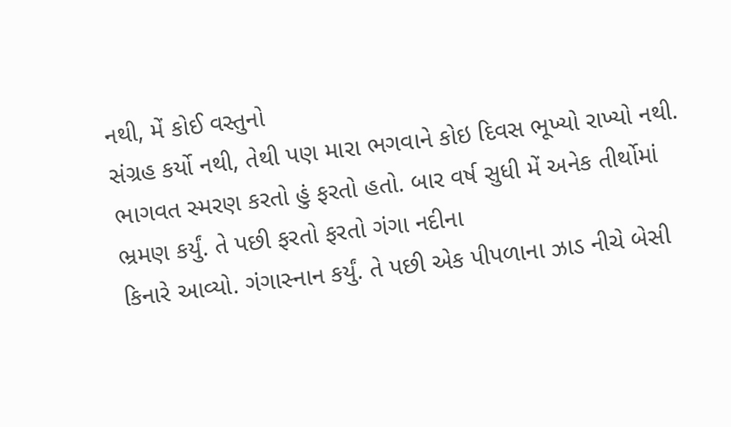નથી, મેં કોઈ વસ્તુનો
સંગ્રહ કર્યો નથી, તેથી પણ મારા ભગવાને કોઇ દિવસ ભૂખ્યો રાખ્યો નથી.
ભાગવત સ્મરણ કરતો હું ફરતો હતો. બાર વર્ષ સુધી મેં અનેક તીર્થોમાં ભ્રમણ કર્યું. તે પછી ફરતો ફરતો ગંગા નદીના
કિનારે આવ્યો. ગંગાસ્નાન કર્યું. તે પછી એક પીપળાના ઝાડ નીચે બેસી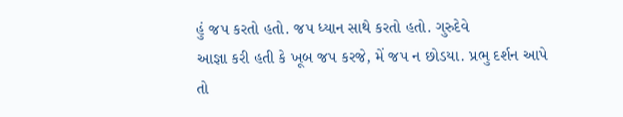હું જપ કરતો હતો. જપ ધ્યાન સાથે કરતો હતો. ગુરુદેવે
આજ્ઞા કરી હતી કે ખૂબ જપ કરજે, મેં જપ ન છોડયા. પ્રભુ દર્શન આપે તો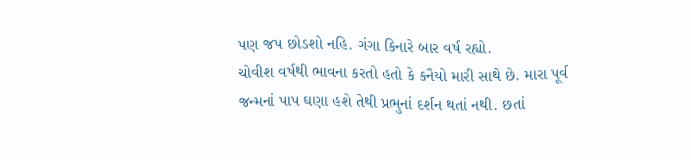પણ જપ છોડશો નહિ. ગંગા કિનારે બાર વર્ષ રહ્યો.
ચોવીશ વર્ષથી ભાવના કરતો હતો કે કનૈયો મારી સાથે છે. મારા પૂર્વ જન્મનાં પાપ ઘણા હશે તેથી પ્રભુનાં દર્શન થતાં નથી. છતાં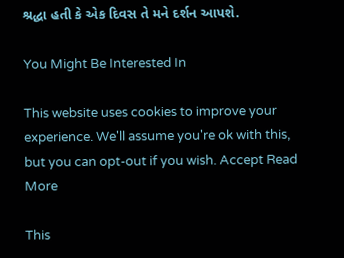શ્રદ્ધા હતી કે એક દિવસ તે મને દર્શન આપશે.

You Might Be Interested In

This website uses cookies to improve your experience. We'll assume you're ok with this, but you can opt-out if you wish. Accept Read More

This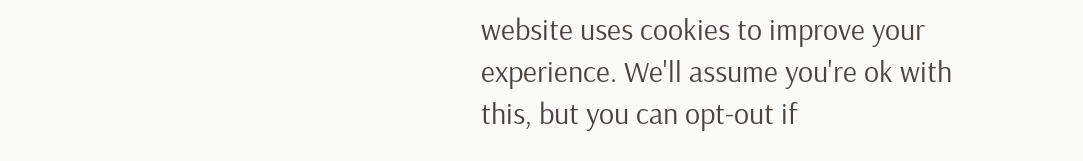website uses cookies to improve your experience. We'll assume you're ok with this, but you can opt-out if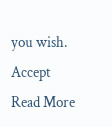you wish. Accept Read More